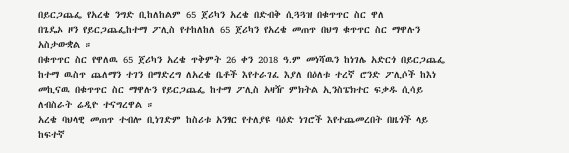በይርጋጨፌ የአረቄ ንግድ ቢከለከልም 65 ጀሪካን አረቄ በድብቅ ሲጓጓዝ በቁጥጥር ስር ዋለ
በጌዴኦ ዞን የይርጋጨፌከተማ ፖሊስ የተከለከለ 65 ጀሪካን የአረቄ መጠጥ በህግ ቁጥጥር ስር ማዋሉን አስታውቋል ።
በቁጥጥር ስር የዋለዉ 65 ጀሪካን አረቄ ጥቅምት 26 ቀን 2018 ዓ.ም መነሻዉን ከነገሌ አድርጎ በይርጋጨፌ ከተማ ዉስጥ ጨለማን ተገን በማድረግ ለአረቄ ቤቶች እየተራገፈ እያለ በዕለቱ ተረኛ ሮንድ ፖሊሶች ከእነ መኪናዉ በቁጥጥር ስር ማዋሉን የይርጋጨፌ ከተማ ፖሊስ አዛዥ ምክትል ኢንስፔክተር ፍቃዱ ሲሳይ ለብስራት ሬዲዮ ተናግረዋል ።
አረቄ ባህላዊ መጠጥ ተብሎ ቢነገድም ከስሪቱ አንፃር የተለያዩ ባዕድ ነገሮች እየተጨመረበት በዜጎች ላይ ከፍተኛ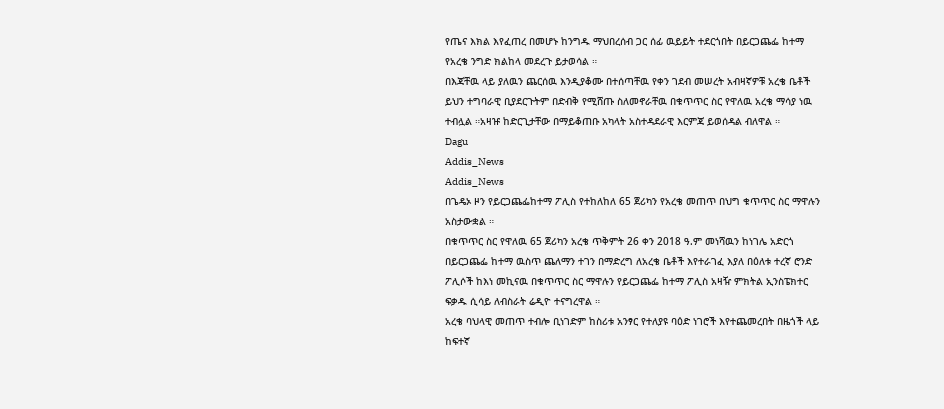የጤና እክል እየፈጠረ በመሆኑ ከንግዱ ማህበረሰብ ጋር ሰፊ ዉይይት ተደርጎበት በይርጋጨፌ ከተማ የአረቄ ንግድ ክልከላ መደረጉ ይታወሳል ።
በእጃቸዉ ላይ ያለዉን ጨርሰዉ እንዲያቆሙ በተሰጣቸዉ የቀን ገደብ መሠረት አብዛኛዎቹ አረቄ ቤቶች ይህን ተግባራዊ ቢያደርጉትም በድብቅ የሚሸጡ ስለመኖራቸዉ በቁጥጥር ስር የዋለዉ አረቄ ማሳያ ነዉ ተብሏል ።አዛዡ ከድርጊታቸው በማይቆጠቡ አካላት አስተዳደራዊ እርምጃ ይወሰዳል ብለዋል ።
Dagu
Addis_News
Addis_News
በጌዴኦ ዞን የይርጋጨፌከተማ ፖሊስ የተከለከለ 65 ጀሪካን የአረቄ መጠጥ በህግ ቁጥጥር ስር ማዋሉን አስታውቋል ።
በቁጥጥር ስር የዋለዉ 65 ጀሪካን አረቄ ጥቅምት 26 ቀን 2018 ዓ.ም መነሻዉን ከነገሌ አድርጎ በይርጋጨፌ ከተማ ዉስጥ ጨለማን ተገን በማድረግ ለአረቄ ቤቶች እየተራገፈ እያለ በዕለቱ ተረኛ ሮንድ ፖሊሶች ከእነ መኪናዉ በቁጥጥር ስር ማዋሉን የይርጋጨፌ ከተማ ፖሊስ አዛዥ ምክትል ኢንስፔክተር ፍቃዱ ሲሳይ ለብስራት ሬዲዮ ተናግረዋል ።
አረቄ ባህላዊ መጠጥ ተብሎ ቢነገድም ከስሪቱ አንፃር የተለያዩ ባዕድ ነገሮች እየተጨመረበት በዜጎች ላይ ከፍተኛ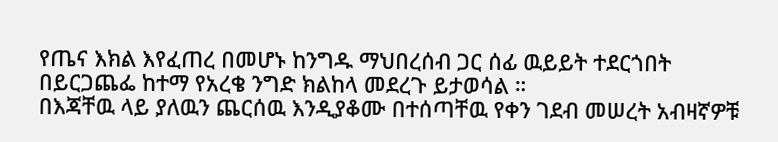የጤና እክል እየፈጠረ በመሆኑ ከንግዱ ማህበረሰብ ጋር ሰፊ ዉይይት ተደርጎበት በይርጋጨፌ ከተማ የአረቄ ንግድ ክልከላ መደረጉ ይታወሳል ።
በእጃቸዉ ላይ ያለዉን ጨርሰዉ እንዲያቆሙ በተሰጣቸዉ የቀን ገደብ መሠረት አብዛኛዎቹ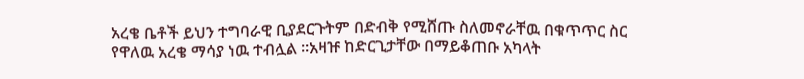አረቄ ቤቶች ይህን ተግባራዊ ቢያደርጉትም በድብቅ የሚሸጡ ስለመኖራቸዉ በቁጥጥር ስር የዋለዉ አረቄ ማሳያ ነዉ ተብሏል ።አዛዡ ከድርጊታቸው በማይቆጠቡ አካላት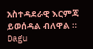አስተዳደራዊ እርምጃ ይወሰዳል ብለዋል ።
Dagu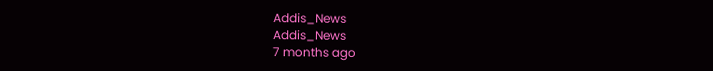Addis_News
Addis_News
7 months ago